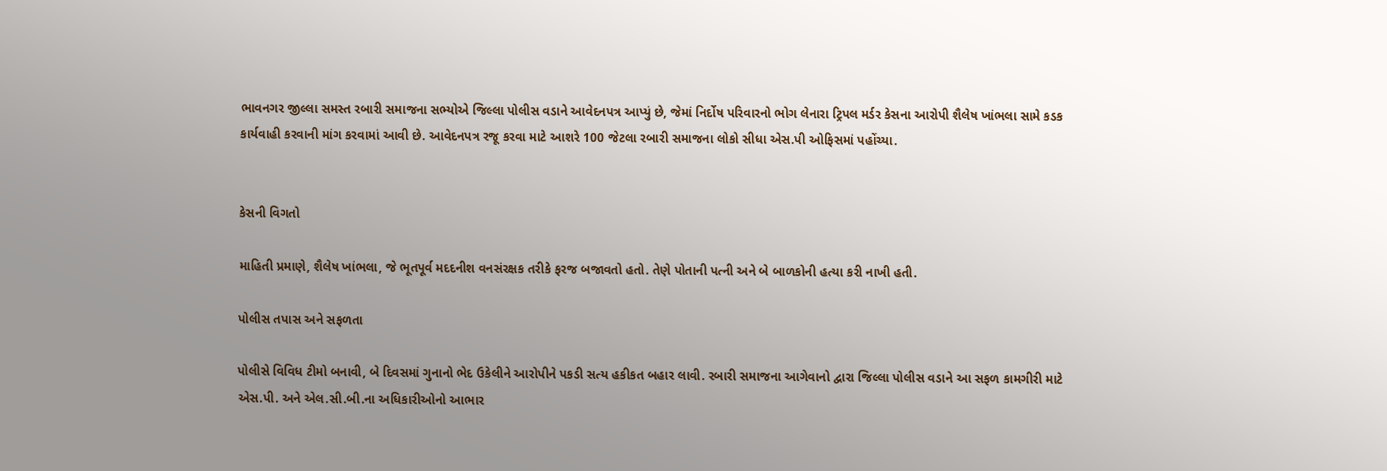ભાવનગર જીલ્લા સમસ્ત રબારી સમાજના સભ્યોએ જિલ્લા પોલીસ વડાને આવેદનપત્ર આપ્યું છે, જેમાં નિર્દોષ પરિવારનો ભોગ લેનારા ટ્રિપલ મર્ડર કેસના આરોપી શૈલેષ ખાંભલા સામે કડક કાર્યવાહી કરવાની માંગ કરવામાં આવી છે. આવેદનપત્ર રજૂ કરવા માટે આશરે 100 જેટલા રબારી સમાજના લોકો સીધા એસ.પી ઓફિસમાં પહોંચ્યા.


કેસની વિગતો

માહિતી પ્રમાણે, શૈલેષ ખાંભલા, જે ભૂતપૂર્વ મદદનીશ વનસંરક્ષક તરીકે ફરજ બજાવતો હતો. તેણે પોતાની પત્ની અને બે બાળકોની હત્યા કરી નાખી હતી.

પોલીસ તપાસ અને સફળતા

પોલીસે વિવિધ ટીમો બનાવી, બે દિવસમાં ગુનાનો ભેદ ઉકેલીને આરોપીને પકડી સત્ય હકીકત બહાર લાવી. રબારી સમાજના આગેવાનો દ્વારા જિલ્લા પોલીસ વડાને આ સફળ કામગીરી માટે એસ.પી. અને એલ.સી.બી.ના અધિકારીઓનો આભાર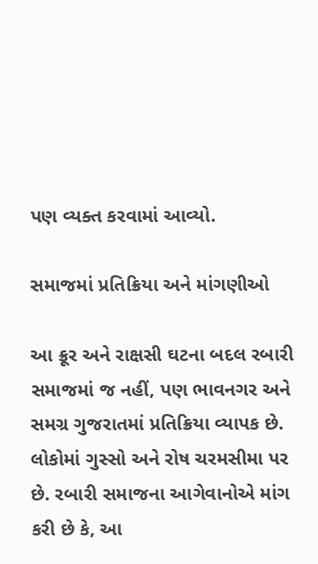પણ વ્યક્ત કરવામાં આવ્યો.

સમાજમાં પ્રતિક્રિયા અને માંગણીઓ

આ ક્રૂર અને રાક્ષસી ઘટના બદલ રબારી સમાજમાં જ નહીં, પણ ભાવનગર અને સમગ્ર ગુજરાતમાં પ્રતિક્રિયા વ્યાપક છે. લોકોમાં ગુસ્સો અને રોષ ચરમસીમા પર છે. રબારી સમાજના આગેવાનોએ માંગ કરી છે કે, આ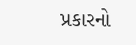પ્રકારનો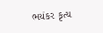ભયંકર કૃત્ય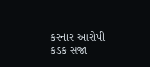કરનાર આરોપી કડક સજા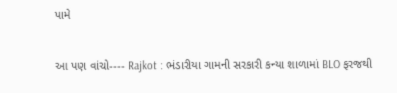પામે


આ પણ વાંચો---- Rajkot : ભંડારીયા ગામની સરકારી કન્યા શાળામાં BLO ફરજથી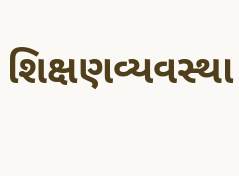શિક્ષણવ્યવસ્થા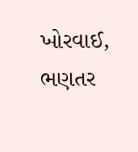ખોરવાઈ, ભણતર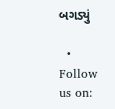બગડ્યું

  • Follow us on: